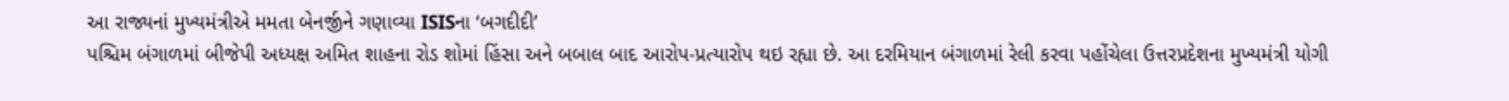આ રાજ્યનાં મુખ્યમંત્રીએ મમતા બેનર્જીને ગણાવ્યા ISISના ‘બગદીદી’
પશ્ચિમ બંગાળમાં બીજેપી અધ્યક્ષ અમિત શાહના રોડ શોમાં હિંસા અને બબાલ બાદ આરોપ-પ્રત્યારોપ થઇ રહ્યા છે. આ દરમિયાન બંગાળમાં રેલી કરવા પહોંચેલા ઉત્તરપ્રદેશના મુખ્યમંત્રી યોગી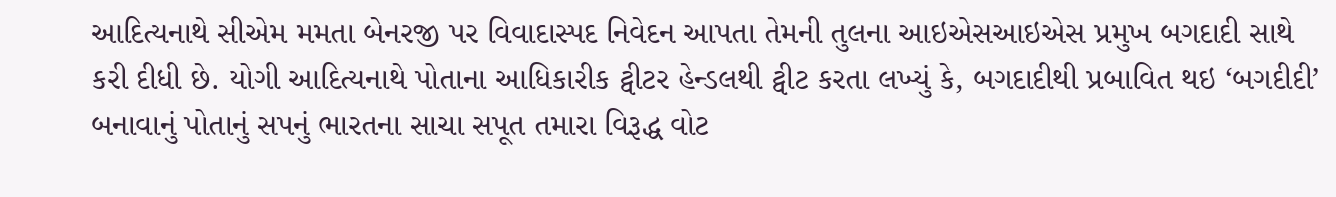આદિત્યનાથે સીએમ મમતા બેનરજી પર વિવાદાસ્પદ નિવેદન આપતા તેમની તુલના આઇએસઆઇએસ પ્રમુખ બગદાદી સાથે કરી દીધી છે. યોગી આદિત્યનાથે પોતાના આધિકારીક ટ્વીટર હેન્ડલથી ટ્વીટ કરતા લખ્યું કે, બગદાદીથી પ્રબાવિત થઇ ‘બગદીદી’ બનાવાનું પોતાનું સપનું ભારતના સાચા સપૂત તમારા વિરૂદ્ધ વોટ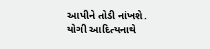આપીને તોડી નાંખશે.
યોગી આદિત્યનાથે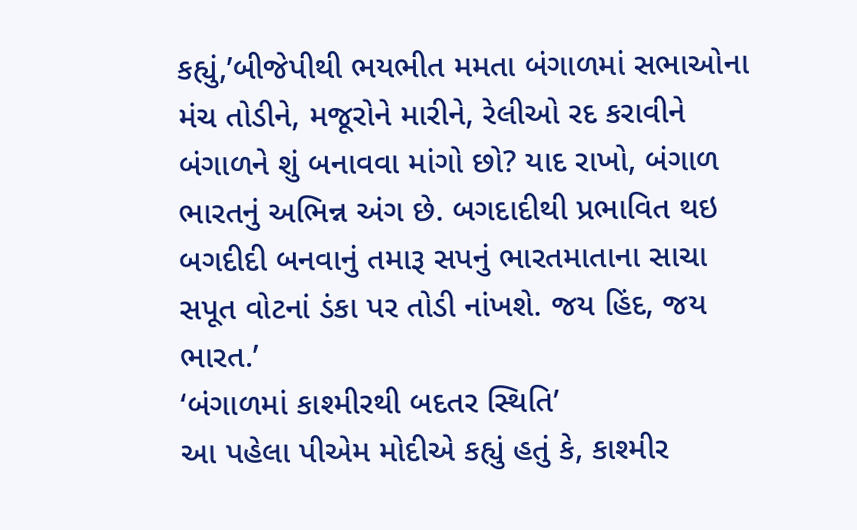કહ્યું,’બીજેપીથી ભયભીત મમતા બંગાળમાં સભાઓના મંચ તોડીને, મજૂરોને મારીને, રેલીઓ રદ કરાવીને બંગાળને શું બનાવવા માંગો છો? યાદ રાખો, બંગાળ ભારતનું અભિન્ન અંગ છે. બગદાદીથી પ્રભાવિત થઇ બગદીદી બનવાનું તમારૂ સપનું ભારતમાતાના સાચા સપૂત વોટનાં ડંકા પર તોડી નાંખશે. જય હિંદ, જય ભારત.’
‘બંગાળમાં કાશ્મીરથી બદતર સ્થિતિ’
આ પહેલા પીએમ મોદીએ કહ્યું હતું કે, કાશ્મીર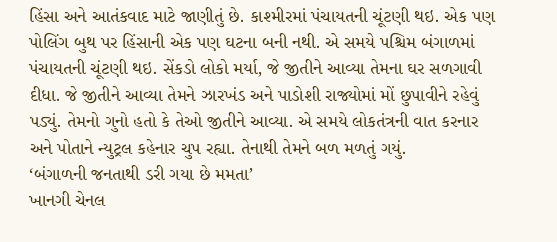હિંસા અને આતંકવાદ માટે જાણીતું છે. કાશ્મીરમાં પંચાયતની ચૂંટણી થઇ. એક પણ પોલિંગ બુથ પર હિંસાની એક પણ ઘટના બની નથી. એ સમયે પશ્ચિમ બંગાળમાં પંચાયતની ચૂંટણી થઇ. સેંકડો લોકો મર્યા, જે જીતીને આવ્યા તેમના ઘર સળગાવી દીધા. જે જીતીને આવ્યા તેમને ઝારખંડ અને પાડોશી રાજ્યોમાં મોં છુપાવીને રહેવું પડ્યું. તેમનો ગુનો હતો કે તેઓ જીતીને આવ્યા. એ સમયે લોકતંત્રની વાત કરનાર અને પોતાને ન્યુટ્રલ કહેનાર ચુપ રહ્યા. તેનાથી તેમને બળ મળતું ગયું.
‘બંગાળની જનતાથી ડરી ગયા છે મમતા’
ખાનગી ચેનલ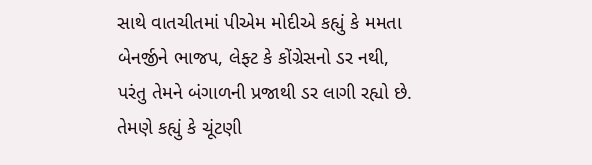સાથે વાતચીતમાં પીએમ મોદીએ કહ્યું કે મમતા બેનર્જીને ભાજપ, લેફ્ટ કે કોંગ્રેસનો ડર નથી, પરંતુ તેમને બંગાળની પ્રજાથી ડર લાગી રહ્યો છે. તેમણે કહ્યું કે ચૂંટણી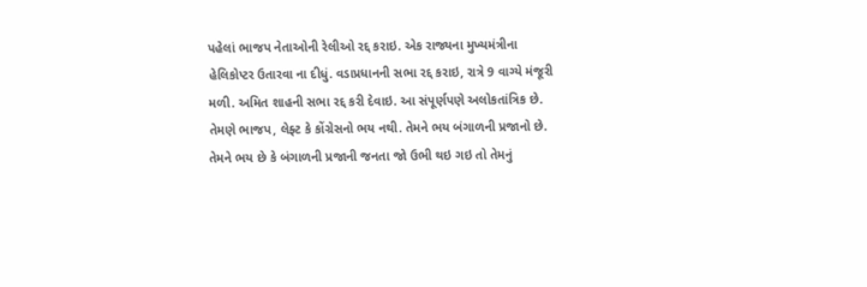પહેલાં ભાજપ નેતાઓની રેલીઓ રદ્દ કરાઇ. એક રાજ્યના મુખ્યમંત્રીના હેલિકોપ્ટર ઉતારવા ના દીધું. વડાપ્રધાનની સભા રદ્દ કરાઇ, રાત્રે 9 વાગ્યે મંજૂરી મળી. અમિત શાહની સભા રદ્દ કરી દેવાઇ. આ સંપૂર્ણપણે અલોકતાંત્રિક છે. તેમણે ભાજપ, લેફ્ટ કે કોંગ્રેસનો ભય નથી. તેમને ભય બંગાળની પ્રજાનો છે. તેમને ભય છે કે બંગાળની પ્રજાની જનતા જો ઉભી થઇ ગઇ તો તેમનું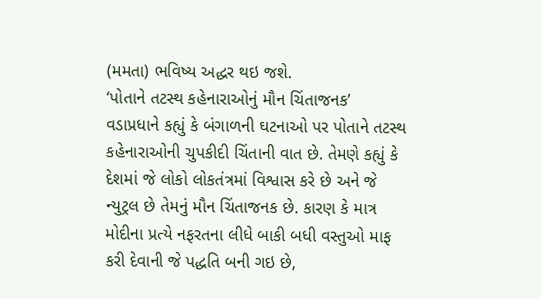(મમતા) ભવિષ્ય અદ્ધર થઇ જશે.
‘પોતાને તટસ્થ કહેનારાઓનું મૌન ચિંતાજનક’
વડાપ્રધાને કહ્યું કે બંગાળની ઘટનાઓ પર પોતાને તટસ્થ કહેનારાઓની ચુપકીદી ચિંતાની વાત છે. તેમણે કહ્યું કે દેશમાં જે લોકો લોકતંત્રમાં વિશ્વાસ કરે છે અને જે ન્યુટ્રલ છે તેમનું મૌન ચિંતાજનક છે. કારણ કે માત્ર મોદીના પ્રત્યે નફરતના લીધે બાકી બધી વસ્તુઓ માફ કરી દેવાની જે પદ્ધતિ બની ગઇ છે,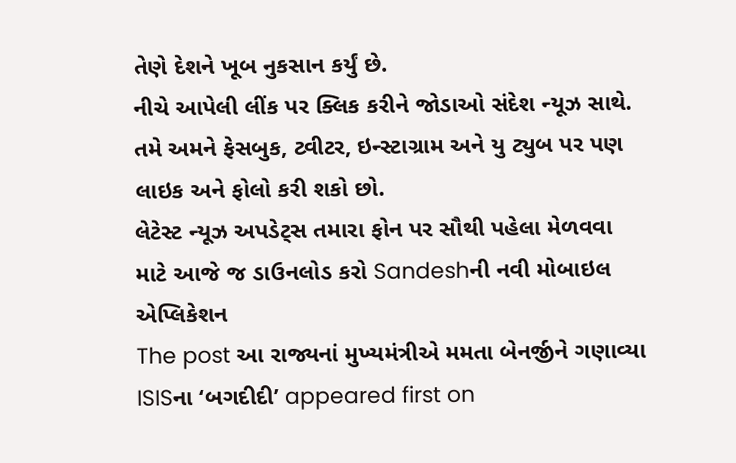તેણે દેશને ખૂબ નુકસાન કર્યું છે.
નીચે આપેલી લીંક પર ક્લિક કરીને જોડાઓ સંદેશ ન્યૂઝ સાથે.
તમે અમને ફેસબુક, ટ્વીટર, ઇન્સ્ટાગ્રામ અને યુ ટ્યુબ પર પણ લાઇક અને ફોલો કરી શકો છો.
લેટેસ્ટ ન્યૂઝ અપડેટ્સ તમારા ફોન પર સૌથી પહેલા મેળવવા માટે આજે જ ડાઉનલોડ કરો Sandeshની નવી મોબાઇલ એપ્લિકેશન
The post આ રાજ્યનાં મુખ્યમંત્રીએ મમતા બેનર્જીને ગણાવ્યા ISISના ‘બગદીદી’ appeared first on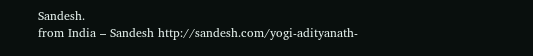Sandesh.
from India – Sandesh http://sandesh.com/yogi-adityanath-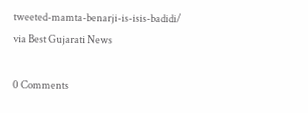tweeted-mamta-benarji-is-isis-badidi/
via Best Gujarati News

0 Comments